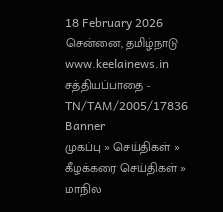18 February 2026 சென்னை, தமிழ்நாடு
www.keelainews.in
சத்தியப்பாதை - TN/TAM/2005/17836
Banner
முகப்பு » செய்திகள் » கீழக்கரை செய்திகள் » மாநில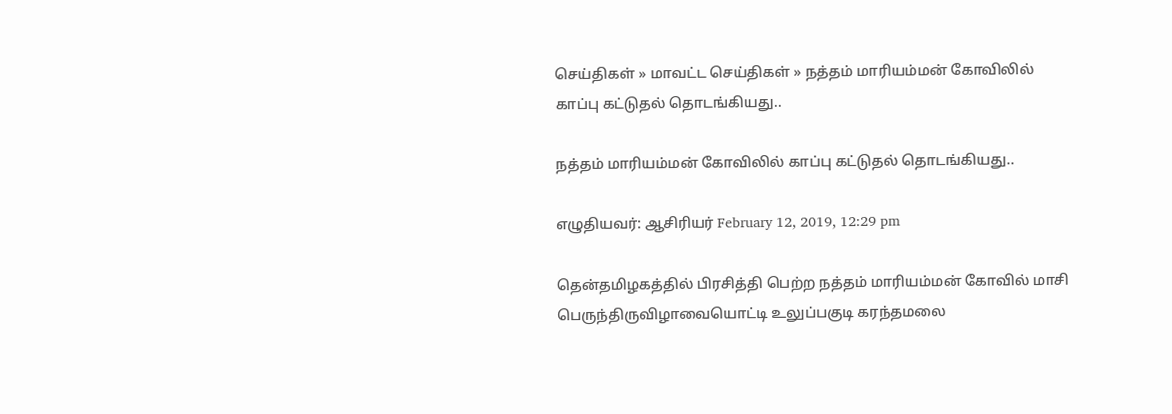செய்திகள் » மாவட்ட செய்திகள் » நத்தம் மாரியம்மன் கோவிலில் காப்பு கட்டுதல் தொடங்கியது..

நத்தம் மாரியம்மன் கோவிலில் காப்பு கட்டுதல் தொடங்கியது..

எழுதியவர்: ஆசிரியர் February 12, 2019, 12:29 pm

தென்தமிழகத்தில் பிரசித்தி பெற்ற நத்தம் மாரியம்மன் கோவில் மாசி பெருந்திருவிழாவையொட்டி உலுப்பகுடி கரந்தமலை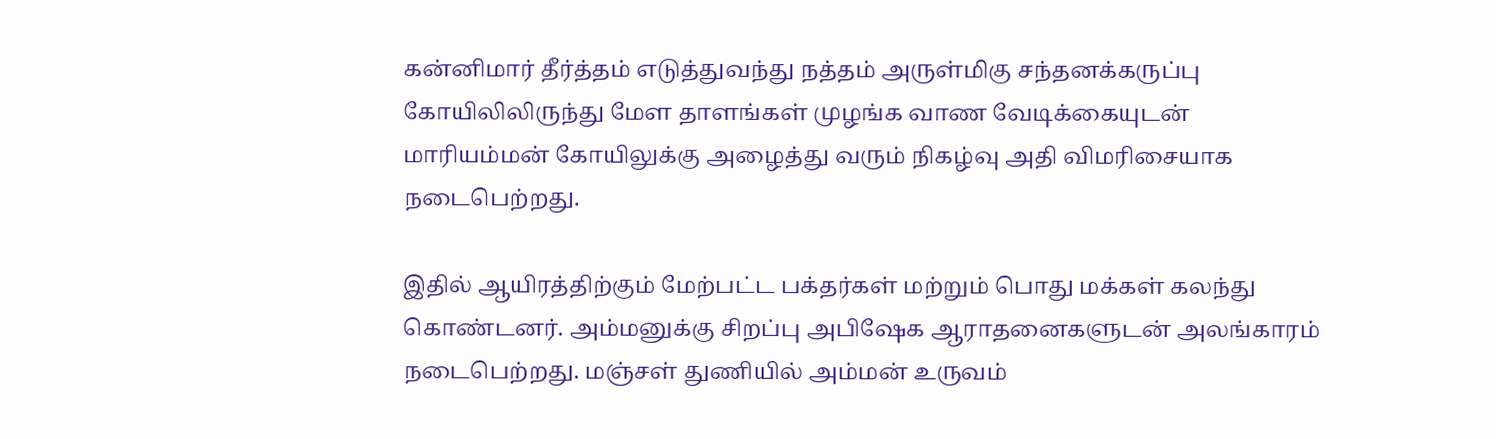கன்னிமார் தீர்த்தம் எடுத்துவந்து நத்தம் அருள்மிகு சந்தனக்கருப்பு கோயிலிலிருந்து மேள தாளங்கள் முழங்க வாண வேடிக்கையுடன் மாரியம்மன் கோயிலுக்கு அழைத்து வரும் நிகழ்வு அதி விமரிசையாக நடைபெற்றது.

இதில் ஆயிரத்திற்கும் மேற்பட்ட பக்தர்கள் மற்றும் பொது மக்கள் கலந்து கொண்டனர். அம்மனுக்கு சிறப்பு அபிஷேக ஆராதனைகளுடன் அலங்காரம் நடைபெற்றது. மஞ்சள் துணியில் அம்மன் உருவம்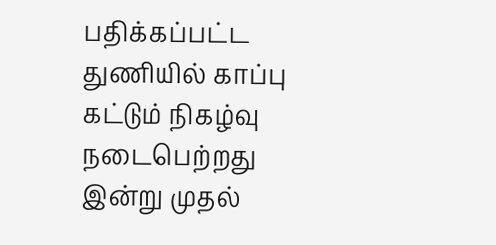பதிக்கப்பட்ட துணியில் காப்பு கட்டும் நிகழ்வு நடைபெற்றது இன்று முதல்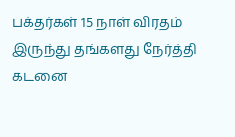பக்தர்கள் 15 நாள் விரதம் இருந்து தங்களது நேர்த்தி கடனை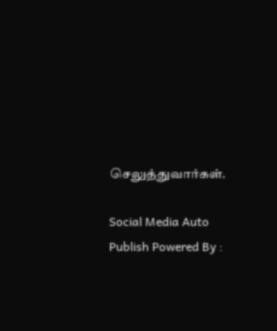செலுத்துவார்கள்.

Social Media Auto Publish Powered By :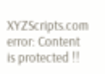XYZScripts.com
error: Content is protected !!